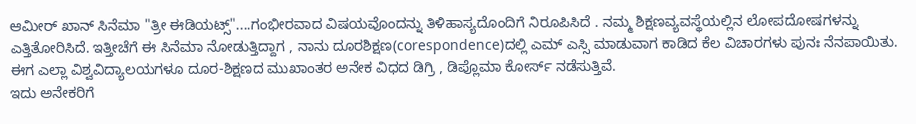ಆಮೀರ್ ಖಾನ್ ಸಿನೆಮಾ "ತ್ರೀ ಈಡಿಯಟ್ಸ್"....ಗಂಭೀರವಾದ ವಿಷಯವೊಂದನ್ನು ತಿಳಿಹಾಸ್ಯದೊಂದಿಗೆ ನಿರೂಪಿಸಿದೆ . ನಮ್ಮ ಶಿಕ್ಷಣವ್ಯವಸ್ಥೆಯಲ್ಲಿನ ಲೋಪದೋಷಗಳನ್ನು ಎತ್ತಿತೋರಿಸಿದೆ. ಇತ್ತೀಚೆಗೆ ಈ ಸಿನೆಮಾ ನೋಡುತ್ತಿದ್ದಾಗ , ನಾನು ದೂರಶಿಕ್ಷಣ(corespondence)ದಲ್ಲಿ ಎಮ್ ಎಸ್ಸಿ ಮಾಡುವಾಗ ಕಾಡಿದ ಕೆಲ ವಿಚಾರಗಳು ಪುನಃ ನೆನಪಾಯಿತು.
ಈಗ ಎಲ್ಲಾ ವಿಶ್ವವಿದ್ಯಾಲಯಗಳೂ ದೂರ-ಶಿಕ್ಷಣದ ಮುಖಾಂತರ ಅನೇಕ ವಿಧದ ಡಿಗ್ರಿ , ಡಿಪ್ಲೊಮಾ ಕೋರ್ಸ್ ನಡೆಸುತ್ತಿವೆ.
ಇದು ಅನೇಕರಿಗೆ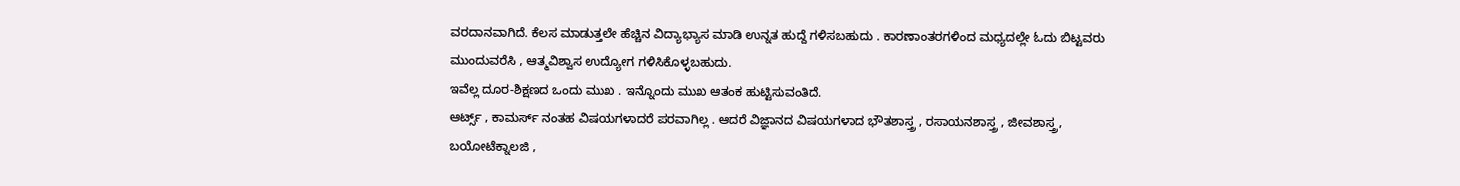ವರದಾನವಾಗಿದೆ. ಕೆಲಸ ಮಾಡುತ್ತಲೇ ಹೆಚ್ಚಿನ ವಿದ್ಯಾಭ್ಯಾಸ ಮಾಡಿ ಉನ್ನತ ಹುದ್ದೆ ಗಳಿಸಬಹುದು . ಕಾರಣಾಂತರಗಳಿಂದ ಮಧ್ಯದಲ್ಲೇ ಓದು ಬಿಟ್ಟವರು ಮುಂದುವರೆಸಿ , ಆತ್ಮವಿಶ್ವಾಸ ಉದ್ಯೋಗ ಗಳಿಸಿಕೊಳ್ಳಬಹುದು.
ಇವೆಲ್ಲ ದೂರ-ಶಿಕ್ಷಣದ ಒಂದು ಮುಖ . ಇನ್ನೊಂದು ಮುಖ ಆತಂಕ ಹುಟ್ಟಿಸುವಂತಿದೆ.
ಆರ್ಟ್ಸ್ , ಕಾಮರ್ಸ್ ನಂತಹ ವಿಷಯಗಳಾದರೆ ಪರವಾಗಿಲ್ಲ . ಆದರೆ ವಿಜ್ಞಾನದ ವಿಷಯಗಳಾದ ಭೌತಶಾಸ್ತ್ರ , ರಸಾಯನಶಾಸ್ತ್ರ , ಜೀವಶಾಸ್ತ್ರ, ಬಯೋಟೆಕ್ನಾಲಜಿ ,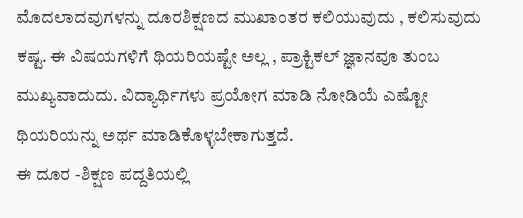ಮೊದಲಾದವುಗಳನ್ನು ದೂರಶಿಕ್ಷಣದ ಮುಖಾಂತರ ಕಲಿಯುವುದು , ಕಲಿಸುವುದು ಕಷ್ಟ. ಈ ವಿಷಯಗಳಿಗೆ ಥಿಯರಿಯಷ್ಟೇ ಅಲ್ಲ , ಪ್ರಾಕ್ಟಿಕಲ್ ಜ್ಞಾನವೂ ತುಂಬ ಮುಖ್ಯವಾದುದು. ವಿದ್ಯಾರ್ಥಿಗಳು ಪ್ರಯೋಗ ಮಾಡಿ ನೋಡಿಯೆ ಎಷ್ಟೋ ಥಿಯರಿಯನ್ನು ಅರ್ಥ ಮಾಡಿಕೊಳ್ಳಬೇಕಾಗುತ್ತದೆ.
ಈ ದೂರ -ಶಿಕ್ಷಣ ಪದ್ದತಿಯಲ್ಲಿ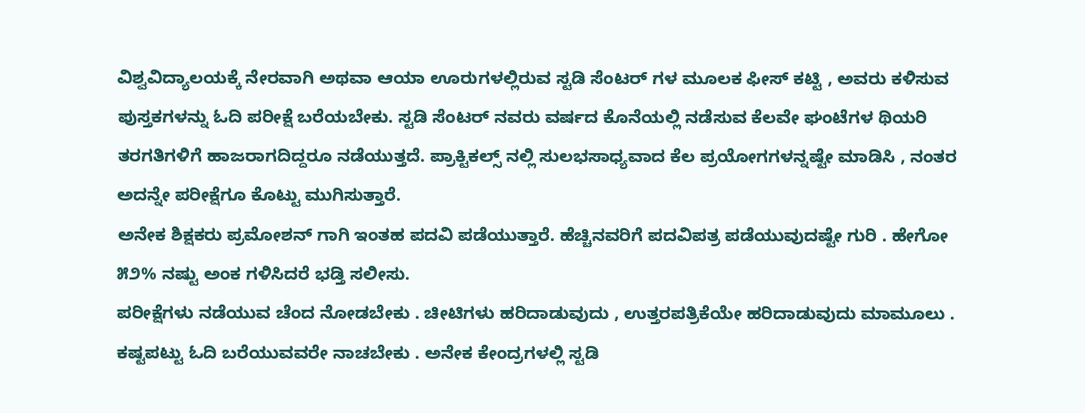ವಿಶ್ವವಿದ್ಯಾಲಯಕ್ಕೆ ನೇರವಾಗಿ ಅಥವಾ ಆಯಾ ಊರುಗಳಲ್ಲಿರುವ ಸ್ಟಡಿ ಸೆಂಟರ್ ಗಳ ಮೂಲಕ ಫೀಸ್ ಕಟ್ಟಿ , ಅವರು ಕಳಿಸುವ ಪುಸ್ತಕಗಳನ್ನು ಓದಿ ಪರೀಕ್ಷೆ ಬರೆಯಬೇಕು. ಸ್ಟಡಿ ಸೆಂಟರ್ ನವರು ವರ್ಷದ ಕೊನೆಯಲ್ಲಿ ನಡೆಸುವ ಕೆಲವೇ ಘಂಟೆಗಳ ಥಿಯರಿ ತರಗತಿಗಳಿಗೆ ಹಾಜರಾಗದಿದ್ದರೂ ನಡೆಯುತ್ತದೆ. ಪ್ರಾಕ್ಟಿಕಲ್ಸ್ ನಲ್ಲಿ ಸುಲಭಸಾಧ್ಯವಾದ ಕೆಲ ಪ್ರಯೋಗಗಳನ್ನಷ್ಟೇ ಮಾಡಿಸಿ , ನಂತರ ಅದನ್ನೇ ಪರೀಕ್ಷೆಗೂ ಕೊಟ್ಟು ಮುಗಿಸುತ್ತಾರೆ.
ಅನೇಕ ಶಿಕ್ಷಕರು ಪ್ರಮೋಶನ್ ಗಾಗಿ ಇಂತಹ ಪದವಿ ಪಡೆಯುತ್ತಾರೆ. ಹೆಚ್ಚಿನವರಿಗೆ ಪದವಿಪತ್ರ ಪಡೆಯುವುದಷ್ಟೇ ಗುರಿ . ಹೇಗೋ ೫೨% ನಷ್ಟು ಅಂಕ ಗಳಿಸಿದರೆ ಭಡ್ತಿ ಸಲೀಸು.
ಪರೀಕ್ಷೆಗಳು ನಡೆಯುವ ಚೆಂದ ನೋಡಬೇಕು . ಚೀಟಿಗಳು ಹರಿದಾಡುವುದು , ಉತ್ತರಪತ್ರಿಕೆಯೇ ಹರಿದಾಡುವುದು ಮಾಮೂಲು . ಕಷ್ಟಪಟ್ಟು ಓದಿ ಬರೆಯುವವರೇ ನಾಚಬೇಕು . ಅನೇಕ ಕೇಂದ್ರಗಳಲ್ಲಿ ಸ್ಟಡಿ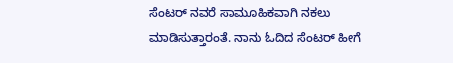ಸೆಂಟರ್ ನವರೆ ಸಾಮೂಹಿಕವಾಗಿ ನಕಲು ಮಾಡಿಸುತ್ತಾರಂತೆ. ನಾನು ಓದಿದ ಸೆಂಟರ್ ಹೀಗೆ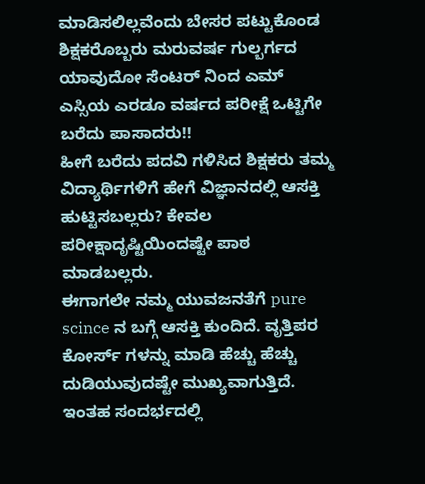ಮಾಡಿಸಲಿಲ್ಲವೆಂದು ಬೇಸರ ಪಟ್ಟುಕೊಂಡ ಶಿಕ್ಷಕರೊಬ್ಬರು ಮರುವರ್ಷ ಗುಲ್ಬರ್ಗದ ಯಾವುದೋ ಸೆಂಟರ್ ನಿಂದ ಎಮ್ ಎಸ್ಸಿಯ ಎರಡೂ ವರ್ಷದ ಪರೀಕ್ಷೆ ಒಟ್ಟಿಗೇ ಬರೆದು ಪಾಸಾದರು!!
ಹೀಗೆ ಬರೆದು ಪದವಿ ಗಳಿಸಿದ ಶಿಕ್ಷಕರು ತಮ್ಮ ವಿದ್ಯಾರ್ಥಿಗಳಿಗೆ ಹೇಗೆ ವಿಜ್ಞಾನದಲ್ಲಿ ಆಸಕ್ತಿ ಹುಟ್ಟಿಸಬಲ್ಲರು? ಕೇವಲ ಪರೀಕ್ಷಾದೃಷ್ಟಿಯಿಂದಷ್ಟೇ ಪಾಠ ಮಾಡಬಲ್ಲರು.
ಈಗಾಗಲೇ ನಮ್ಮ ಯುವಜನತೆಗೆ pure scince ನ ಬಗ್ಗೆ ಆಸಕ್ತಿ ಕುಂದಿದೆ. ವೃತ್ತಿಪರ ಕೋರ್ಸ್ ಗಳನ್ನು ಮಾಡಿ ಹೆಚ್ಚು ಹೆಚ್ಚು ದುಡಿಯುವುದಷ್ಟೇ ಮುಖ್ಯವಾಗುತ್ತಿದೆ.
ಇಂತಹ ಸಂದರ್ಭದಲ್ಲಿ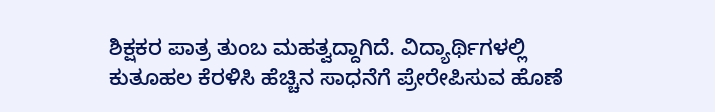ಶಿಕ್ಷಕರ ಪಾತ್ರ ತುಂಬ ಮಹತ್ವದ್ದಾಗಿದೆ. ವಿದ್ಯಾರ್ಥಿಗಳಲ್ಲಿ ಕುತೂಹಲ ಕೆರಳಿಸಿ ಹೆಚ್ಚಿನ ಸಾಧನೆಗೆ ಪ್ರೇರೇಪಿಸುವ ಹೊಣೆ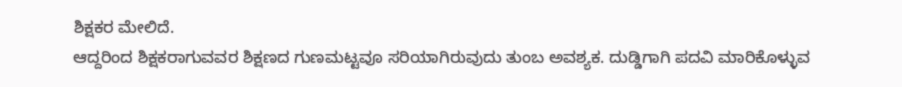ಶಿಕ್ಷಕರ ಮೇಲಿದೆ.
ಆದ್ದರಿಂದ ಶಿಕ್ಷಕರಾಗುವವರ ಶಿಕ್ಷಣದ ಗುಣಮಟ್ಟವೂ ಸರಿಯಾಗಿರುವುದು ತುಂಬ ಅವಶ್ಯಕ. ದುಡ್ಡಿಗಾಗಿ ಪದವಿ ಮಾರಿಕೊಳ್ಳುವ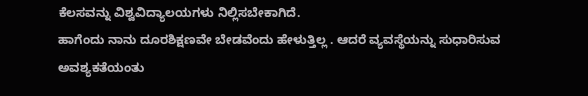ಕೆಲಸವನ್ನು ವಿಶ್ವವಿದ್ಯಾಲಯಗಳು ನಿಲ್ಲಿಸಬೇಕಾಗಿದೆ.
ಹಾಗೆಂದು ನಾನು ದೂರಶಿಕ್ಷಣವೇ ಬೇಡವೆಂದು ಹೇಳುತ್ತಿಲ್ಲ . ಆದರೆ ವ್ಯವಸ್ಥೆಯನ್ನು ಸುಧಾರಿಸುವ ಅವಶ್ಯಕತೆಯಂತು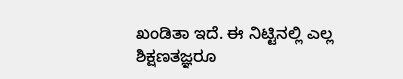ಖಂಡಿತಾ ಇದೆ. ಈ ನಿಟ್ಟಿನಲ್ಲಿ ಎಲ್ಲ ಶಿಕ್ಷಣತಜ್ಞರೂ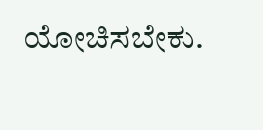ಯೋಚಿಸಬೇಕು.